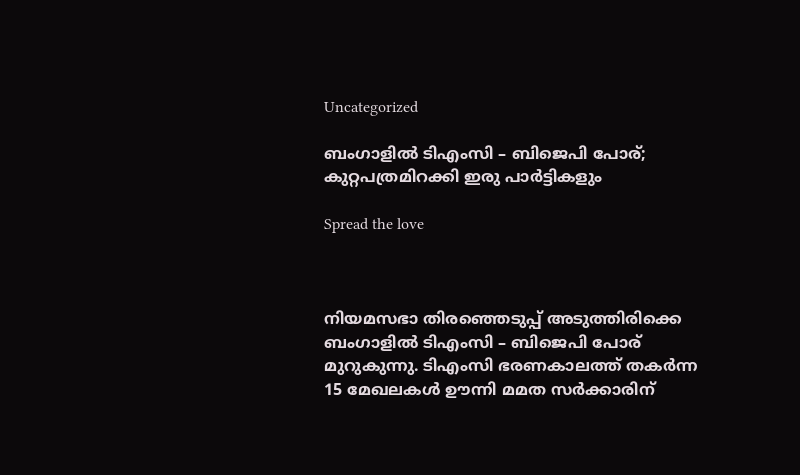Uncategorized

ബംഗാളില്‍ ടിഎംസി – ബിജെപി പോര്; കുറ്റപത്രമിറക്കി ഇരു പാര്‍ട്ടികളും

Spread the love



നിയമസഭാ തിരഞ്ഞെടുപ്പ് അടുത്തിരിക്കെ ബംഗാളില്‍ ടിഎംസി – ബിജെപി പോര് മുറുകുന്നു. ടിഎംസി ഭരണകാലത്ത് തകര്‍ന്ന 15 മേഖലകള്‍ ഊന്നി മമത സര്‍ക്കാരിന്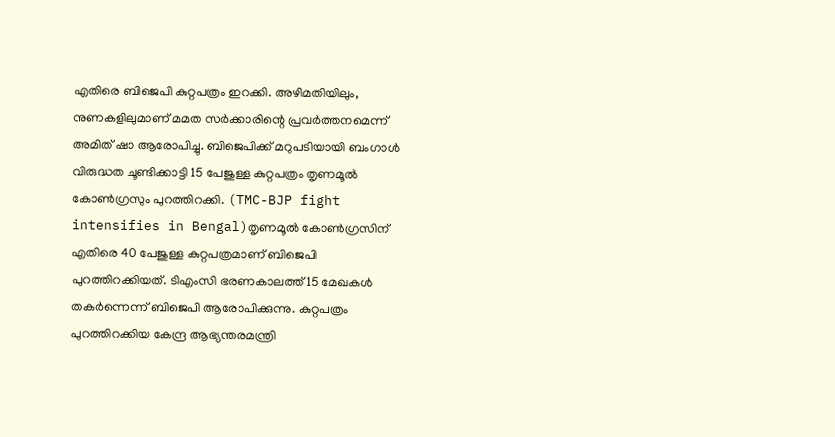എതിരെ ബിജെപി കുറ്റപത്രം ഇറക്കി. അഴിമതിയിലും, നുണകളിലുമാണ് മമത സര്‍ക്കാരിന്റെ പ്രവര്‍ത്തനമെന്ന് അമിത് ഷാ ആരോപിച്ചു. ബിജെപിക്ക് മറുപടിയായി ബംഗാള്‍ വിരുദ്ധത ചൂണ്ടിക്കാട്ടി 15 പേജുള്ള കുറ്റപത്രം തൃണമൂല്‍ കോണ്‍ഗ്രസും പുറത്തിറക്കി. (TMC-BJP fight intensifies in Bengal)തൃണമൂല്‍ കോണ്‍ഗ്രസിന് എതിരെ 40 പേജുള്ള കുറ്റപത്രമാണ് ബിജെപി പുറത്തിറക്കിയത്. ടിഎംസി ഭരണകാലത്ത് 15 മേഖകള്‍ തകര്‍ന്നെന്ന് ബിജെപി ആരോപിക്കുന്നു. കുറ്റപത്രം പുറത്തിറക്കിയ കേന്ദ്ര ആഭ്യന്തരമന്ത്രി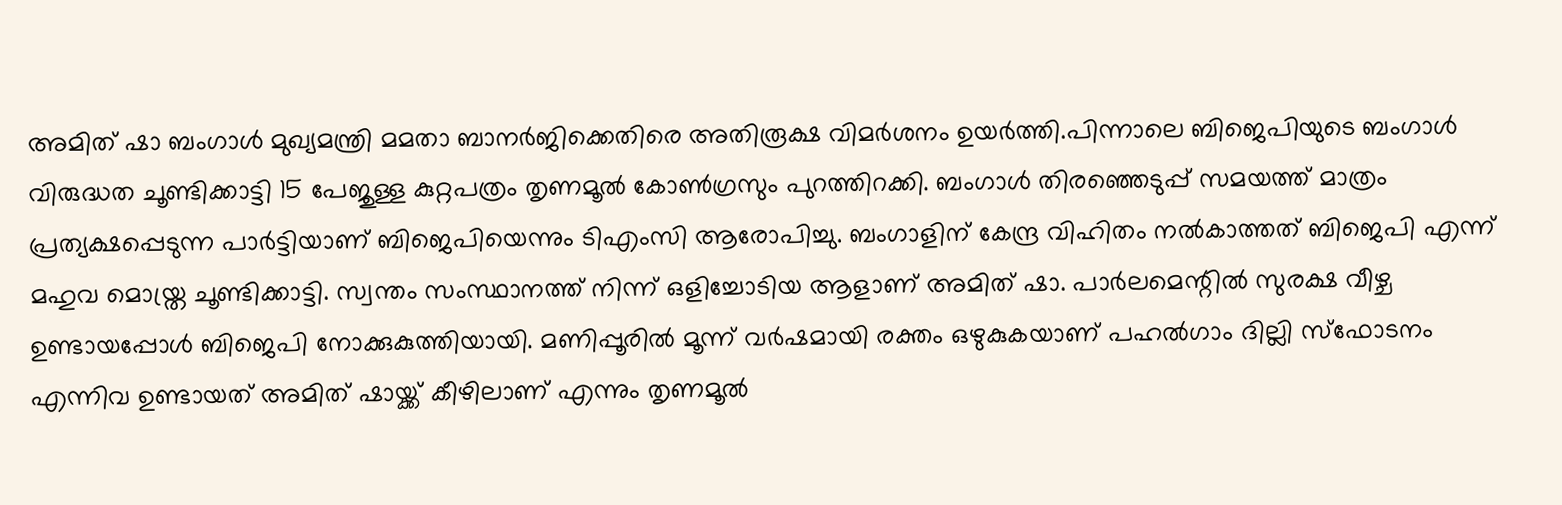അമിത് ഷാ ബംഗാള്‍ മുഖ്യമന്ത്രി മമതാ ബാനര്‍ജിക്കെതിരെ അതിരൂക്ഷ വിമര്‍ശനം ഉയര്‍ത്തി.പിന്നാലെ ബിജെപിയുടെ ബംഗാള്‍ വിരുദ്ധത ചൂണ്ടിക്കാട്ടി 15 പേജുള്ള കുറ്റപത്രം തൃണമൂല്‍ കോണ്‍ഗ്രസും പുറത്തിറക്കി. ബംഗാള്‍ തിരഞ്ഞെടുപ്പ് സമയത്ത് മാത്രം പ്രത്യക്ഷപ്പെടുന്ന പാര്‍ട്ടിയാണ് ബിജെപിയെന്നും ടിഎംസി ആരോപിച്ചു. ബംഗാളിന് കേന്ദ്ര വിഹിതം നല്‍കാത്തത് ബിജെപി എന്ന് മഹുവ മൊയ്ത്ര ചൂണ്ടിക്കാട്ടി. സ്വന്തം സംസ്ഥാനത്ത് നിന്ന് ഒളിച്ചോടിയ ആളാണ് അമിത് ഷാ. പാര്‍ലമെന്റില്‍ സുരക്ഷ വീഴ്ച ഉണ്ടായപ്പോള്‍ ബിജെപി നോക്കുകുത്തിയായി. മണിപ്പൂരില്‍ മൂന്ന് വര്‍ഷമായി രക്തം ഒഴുകുകയാണ് പഹല്‍ഗാം ദില്ലി സ്‌ഫോടനം എന്നിവ ഉണ്ടായത് അമിത് ഷായ്ക്ക് കീഴിലാണ് എന്നും തൃണമൂല്‍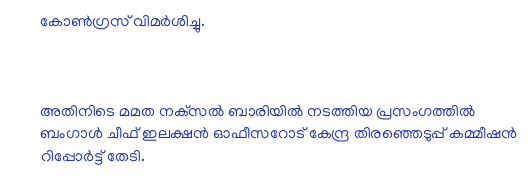കോണ്‍ഗ്രസ് വിമര്‍ശിച്ചു.



അതിനിടെ മമത നക്‌സല്‍ ബാരിയില്‍ നടത്തിയ പ്രസംഗത്തില്‍ ബംഗാള്‍ ചീഫ് ഇലക്ഷന്‍ ഓഫീസറോട് കേന്ദ്ര തിരഞ്ഞെടുപ്പ് കമ്മീഷന്‍ റിപ്പോര്‍ട്ട് തേടി.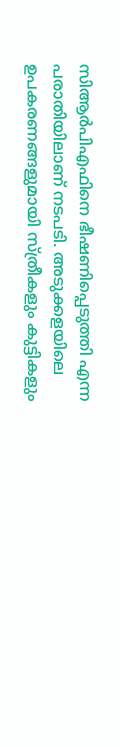സിആര്‍പിഎഫിനെ ഭീഷണിപ്പെടുത്തി എന്ന പരാതിയിലാണ് നടപടി. അടുക്കളയിലെ ഉപകരണങ്ങളുമായി സ്ത്രീകളും കുട്ടികളും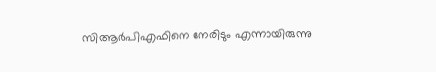സിആര്‍പിഎഫിനെ നേരിടും എന്നായിരുന്നു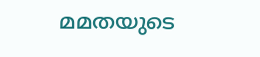മമതയുടെ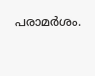പരാമര്‍ശം.